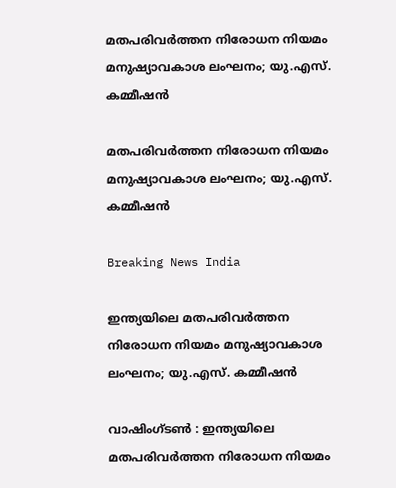മതപരിവര്‍ത്തന നിരോധന നിയമം മനുഷ്യാവകാശ ലംഘനം; യു.എസ്. കമ്മീഷന്‍

മതപരിവര്‍ത്തന നിരോധന നിയമം മനുഷ്യാവകാശ ലംഘനം; യു.എസ്. കമ്മീഷന്‍

Breaking News India

ഇന്ത്യയിലെ മതപരിവര്‍ത്തന നിരോധന നിയമം മനുഷ്യാവകാശ ലംഘനം; യു.എസ്. കമ്മീഷന്‍

വാഷിംഗ്ടണ്‍ ‍: ഇന്ത്യയിലെ മതപരിവര്‍ത്തന നിരോധന നിയമം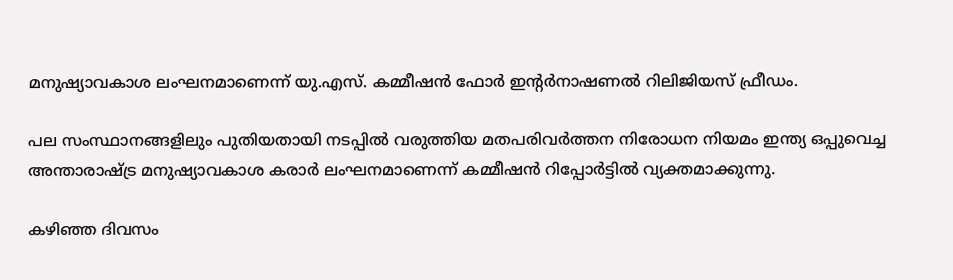മനുഷ്യാവകാശ ലംഘനമാണെന്ന് യു.എസ്. കമ്മീഷന്‍ ഫോര്‍ ഇന്റര്‍നാഷണല്‍ റിലിജിയസ് ഫ്രീഡം.

പല സംസ്ഥാനങ്ങളിലും പുതിയതായി നടപ്പില്‍ വരുത്തിയ മതപരിവര്‍ത്തന നിരോധന നിയമം ഇന്ത്യ ഒപ്പുവെച്ച അന്താരാഷ്ട്ര മനുഷ്യാവകാശ കരാര്‍ ലംഘനമാണെന്ന് കമ്മീഷന്‍ റിപ്പോര്‍ട്ടില്‍ വ്യക്തമാക്കുന്നു.

കഴിഞ്ഞ ദിവസം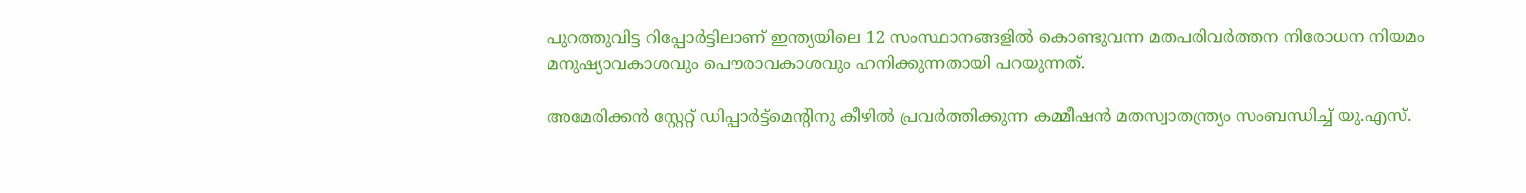പുറത്തുവിട്ട റിപ്പോര്‍ട്ടിലാണ് ഇന്ത്യയിലെ 12 സംസ്ഥാനങ്ങളില്‍ കൊണ്ടുവന്ന മതപരിവര്‍ത്തന നിരോധന നിയമം മനുഷ്യാവകാശവും പൌരാവകാശവും ഹനിക്കുന്നതായി പറയുന്നത്.

അമേരിക്കന്‍ സ്റ്റേറ്റ് ഡിപ്പാര്‍ട്ട്മെന്റിനു കീഴില്‍ പ്രവര്‍ത്തിക്കുന്ന കമ്മീഷന്‍ മതസ്വാതന്ത്ര്യം സംബന്ധിച്ച് യു.എസ്.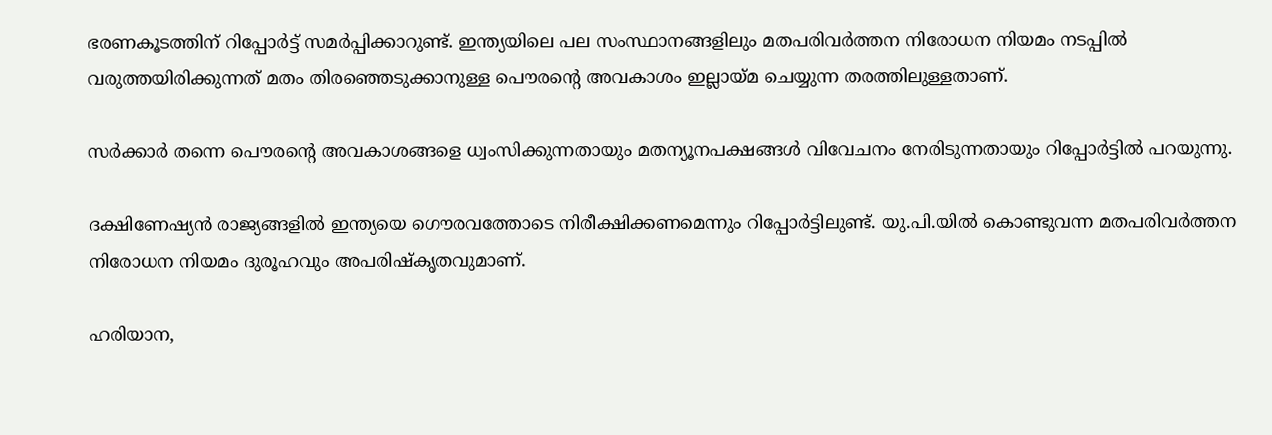ഭരണകൂടത്തിന് റിപ്പോര്‍ട്ട് സമര്‍പ്പിക്കാറുണ്ട്. ഇന്ത്യയിലെ പല സംസ്ഥാനങ്ങളിലും മതപരിവര്‍ത്തന നിരോധന നിയമം നടപ്പില്‍ വരുത്തയിരിക്കുന്നത് മതം തിരഞ്ഞെടുക്കാനുള്ള പൌരന്റെ അവകാശം ഇല്ലായ്മ ചെയ്യുന്ന തരത്തിലുള്ളതാണ്.

സര്‍ക്കാര്‍ തന്നെ പൌരന്റെ അവകാശങ്ങളെ ധ്വംസിക്കുന്നതായും മതന്യൂനപക്ഷങ്ങള്‍ വിവേചനം നേരിടുന്നതായും റിപ്പോര്‍ട്ടില്‍ പറയുന്നു.

ദക്ഷിണേഷ്യന്‍ രാജ്യങ്ങളില്‍ ഇന്ത്യയെ ഗൌരവത്തോടെ നിരീക്ഷിക്കണമെന്നും റിപ്പോര്‍ട്ടിലുണ്ട്. യു.പി.യില്‍ കൊണ്ടുവന്ന മതപരിവര്‍ത്തന നിരോധന നിയമം ദുരൂഹവും അപരിഷ്കൃതവുമാണ്.

ഹരിയാന,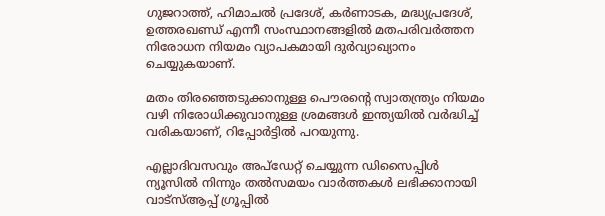ഗുജറാത്ത്, ഹിമാചല്‍ പ്രദേശ്, കര്‍ണാടക, മദ്ധ്യപ്രദേശ്, ഉത്തരഖണ്ഡ് എന്നീ സംസ്ഥാനങ്ങളില്‍ മതപരിവര്‍ത്തന നിരോധന നിയമം വ്യാപകമായി ദുര്‍വ്യാഖ്യാനം ചെയ്യുകയാണ്.

മതം തിരഞ്ഞെടുക്കാനുള്ള പൌരന്റെ സ്വാതന്ത്ര്യം നിയമം വഴി നിരോധിക്കുവാനുള്ള ശ്രമങ്ങള്‍ ഇന്ത്യയില്‍ വര്‍ദ്ധിച്ച് വരികയാണ്, റിപ്പോര്‍ട്ടില്‍ പറയുന്നു.

എല്ലാദിവസവും അപ്ഡേറ്റ് ചെയ്യുന്ന ഡിസൈപ്പിൾ ന്യൂസിൽ നിന്നും തൽസമയം വാർത്തകൾ ലഭിക്കാനായി വാട്സ്ആപ്പ് ഗ്രൂപ്പിൽ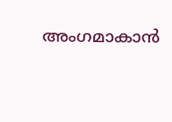അംഗമാകാൻ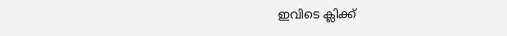ഇവിടെ ക്ലിക്ക്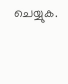ചെയ്യുക.